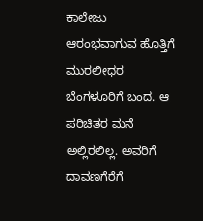ಕಾಲೇಜು ಆರಂಭವಾಗುವ ಹೊತ್ತಿಗೆ ಮುರಲೀಧರ ಬೆಂಗಳೂರಿಗೆ ಬಂದ. ಆ ಪರಿಚಿತರ ಮನೆ ಅಲ್ಲಿರಲಿಲ್ಲ. ಅವರಿಗೆ ದಾವಣಗೆರೆಗೆ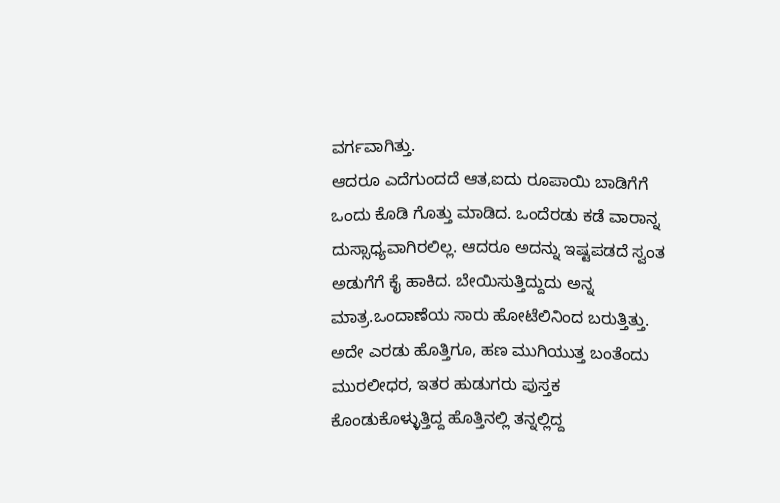ವರ್ಗವಾಗಿತ್ತು.
ಆದರೂ ಎದೆಗುಂದದೆ ಆತ,ಐದು ರೂಪಾಯಿ ಬಾಡಿಗೆಗೆ ಒಂದು ಕೊಡಿ ಗೊತ್ತು ಮಾಡಿದ. ಒಂದೆರಡು ಕಡೆ ವಾರಾನ್ನ ದುಸ್ಸಾಧ್ಯವಾಗಿರಲಿಲ್ಲ. ಆದರೂ ಅದನ್ನು ಇಷ್ಟಪಡದೆ ಸ್ವಂತ ಅಡುಗೆಗೆ ಕೈ ಹಾಕಿದ. ಬೇಯಿಸುತ್ತಿದ್ದುದು ಅನ್ನ ಮಾತ್ರ.ಒಂದಾಣೆಯ ಸಾರು ಹೋಟೆಲಿನಿಂದ ಬರುತ್ತಿತ್ತು. ಅದೇ ಎರಡು ಹೊತ್ತಿಗೂ, ಹಣ ಮುಗಿಯುತ್ತ ಬಂತೆಂದು ಮುರಲೀಧರ, ಇತರ ಹುಡುಗರು ಪುಸ್ತಕ ಕೊಂಡುಕೊಳ್ಳುತ್ತಿದ್ದ ಹೊತ್ತಿನಲ್ಲಿ ತನ್ನಲ್ಲಿದ್ದ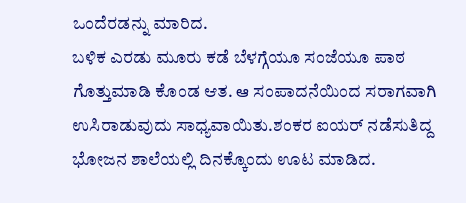ಒಂದೆರಡನ್ನು ಮಾರಿದ.
ಬಳಿಕ ಎರಡು ಮೂರು ಕಡೆ ಬೆಳಗ್ಗೆಯೂ ಸಂಜೆಯೂ ಪಾಠ ಗೊತ್ತುಮಾಡಿ ಕೊಂಡ ಆತ. ఆ ಸಂಪಾದನೆಯಿಂದ ಸರಾಗವಾಗಿ ಉಸಿರಾಡುವುದು ಸಾಧ್ಯವಾಯಿತು.ಶಂಕರ ಐಯರ್ ನಡೆಸುತಿದ್ದ ಭೋಜನ ಶಾಲೆಯಲ್ಲಿ ದಿನಕ್ಕೊಂದು ಊಟ ಮಾಡಿದ.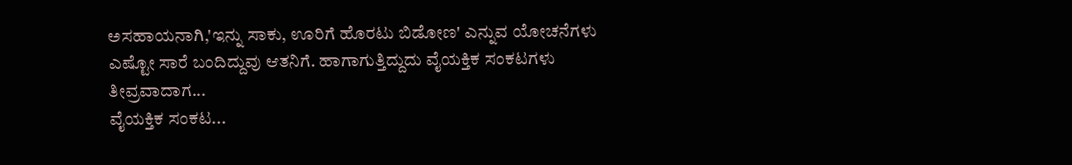ಅಸಹಾಯನಾಗಿ,'ಇನ್ನು ಸಾಕು, ಊರಿಗೆ ಹೊರಟು ಬಿಡೋಣ' ಎನ್ನುವ ಯೋಚನೆಗಳು ಎಷ್ಟೋ ಸಾರೆ ಬಂದಿದ್ದುವು ಆತನಿಗೆ. ಹಾಗಾಗುತ್ತಿದ್ದುದು ವೈಯಕ್ತಿಕ ಸಂಕಟಗಳು ತೀವ್ರವಾದಾಗ...
ವೈಯಕ್ತಿಕ ಸಂಕಟ...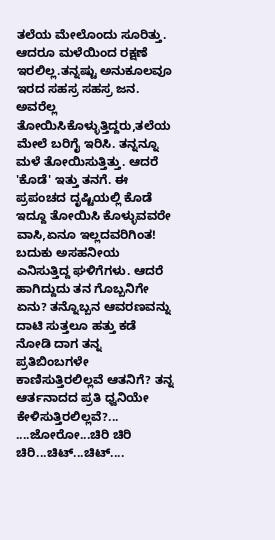ತಲೆಯ ಮೇಲೊಂದು ಸೂರಿತ್ತು. ಆದರೂ ಮಳೆಯಿಂದ ರಕ್ಷಣೆ ಇರಲಿಲ್ಲ.ತನ್ನಷ್ಟು ಅನುಕೂಲವೂ ಇರದ ಸಹಸ್ರ ಸಹಸ್ರ ಜನ. ಅವರೆಲ್ಲ ತೋಯಿಸಿಕೊಳ್ಳುತ್ತಿದ್ದರು,ತಲೆಯ ಮೇಲೆ ಬರಿಗೈ ಇರಿಸಿ. ತನ್ನನ್ನೂ ಮಳೆ ತೋಯಿಸುತ್ತಿತ್ತು. ಆದರೆ 'ಕೊಡೆ' ಇತ್ತು ತನಗೆ. ಈ ಪ್ರಪಂಚದ ದೃಷ್ಟಿಯಲ್ಲಿ ಕೊಡೆ ಇದ್ದೂ ತೋಯಿಸಿ ಕೊಳ್ಳುವವರೇ ವಾಸಿ,ಏನೂ ಇಲ್ಲದವರಿಗಿಂತ!
ಬದುಕು ಅಸಹನೀಯ ಎನಿಸುತ್ತಿದ್ದ ಘಳಿಗೆಗಳು. ಆದರೆ ಹಾಗಿದ್ದುದು ತನ ಗೊಬ್ಬನಿಗೇ ಏನು? ತನ್ನೊಬ್ಬನ ಆವರಣವನ್ನು ದಾಟಿ ಸುತ್ತಲೂ ಹತ್ತು ಕಡೆ ನೋಡಿ ದಾಗ ತನ್ನ ಪ್ರತಿಬಿಂಬಗಳೇ ಕಾಣಿಸುತ್ತಿರಲಿಲ್ಲವೆ ಆತನಿಗೆ? ತನ್ನ ಆರ್ತನಾದದ ಪ್ರತಿ ಧ್ವನಿಯೇ ಕೇಳಿಸುತ್ತಿರಲಿಲ್ಲವೆ?...
....ಜೋರೋ...ಚಿರಿ ಚಿರಿ ಚಿರಿ...ಚಿಟ್...ಚಿಟ್....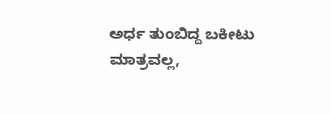ಅರ್ಧ ತುಂಬಿದ್ದ ಬಕೀಟು ಮಾತ್ರವಲ್ಲ,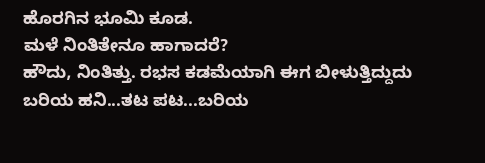ಹೊರಗಿನ ಭೂಮಿ ಕೂಡ.
ಮಳೆ ನಿಂತಿತೇನೂ ಹಾಗಾದರೆ?
ಹೌದು, ನಿಂತಿತ್ತು. ರಭಸ ಕಡಮೆಯಾಗಿ ಈಗ ಬೀಳುತ್ತಿದ್ದುದು ಬರಿಯ ಹನಿ...ತಟ ಪಟ...ಬರಿಯ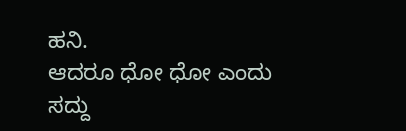ಹನಿ.
ಆದರೂ ಧೋ ಧೋ ಎಂದು ಸದ್ದು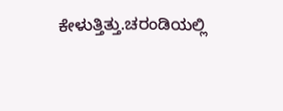ಕೇಳುತ್ತಿತ್ತು.ಚರಂಡಿಯಲ್ಲಿ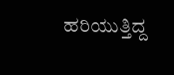ಹರಿಯುತ್ತಿದ್ದ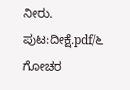ನೀರು.
ಪುಟ:ದೀಕ್ಷೆ.pdf/೬
ಗೋಚರ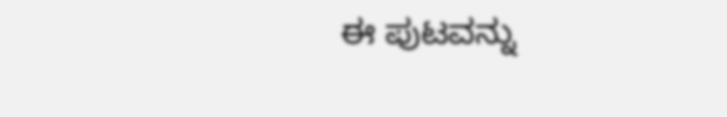ಈ ಪುಟವನ್ನು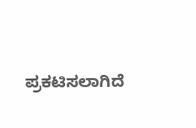ಪ್ರಕಟಿಸಲಾಗಿದೆ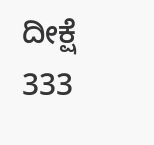ದೀಕ್ಷೆ
333